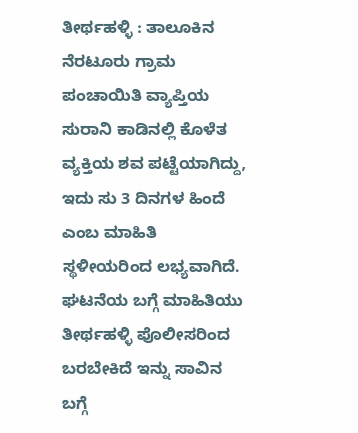ತೀರ್ಥಹಳ್ಳಿ : ತಾಲೂಕಿನ ನೆರಟೂರು ಗ್ರಾಮ ಪಂಚಾಯಿತಿ ವ್ಯಾಪ್ತಿಯ ಸುರಾನಿ ಕಾಡಿನಲ್ಲಿ ಕೊಳೆತ ವ್ಯಕ್ತಿಯ ಶವ ಪಟ್ಟೆಯಾಗಿದ್ದು, ಇದು ಸು 3 ದಿನಗಳ ಹಿಂದೆ ಎಂಬ ಮಾಹಿತಿ ಸ್ಥಳೀಯರಿಂದ ಲಭ್ಯವಾಗಿದೆ. ಘಟನೆಯ ಬಗ್ಗೆ ಮಾಹಿತಿಯು ತೀರ್ಥಹಳ್ಳಿ ಪೊಲೀಸರಿಂದ ಬರಬೇಕಿದೆ ಇನ್ನು ಸಾವಿನ ಬಗ್ಗೆ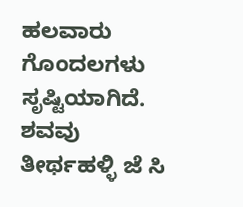ಹಲವಾರು ಗೊಂದಲಗಳು ಸೃಷ್ಟಿಯಾಗಿದೆ. ಶವವು ತೀರ್ಥಹಳ್ಳಿ ಜೆ ಸಿ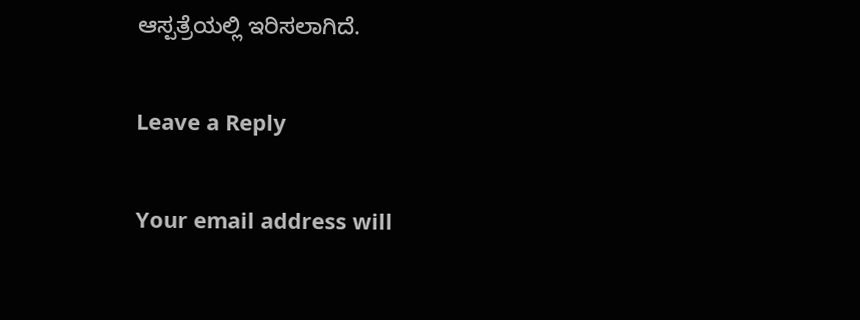ಆಸ್ಪತ್ರೆಯಲ್ಲಿ ಇರಿಸಲಾಗಿದೆ.

Leave a Reply

Your email address will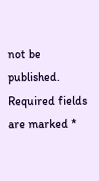not be published. Required fields are marked *